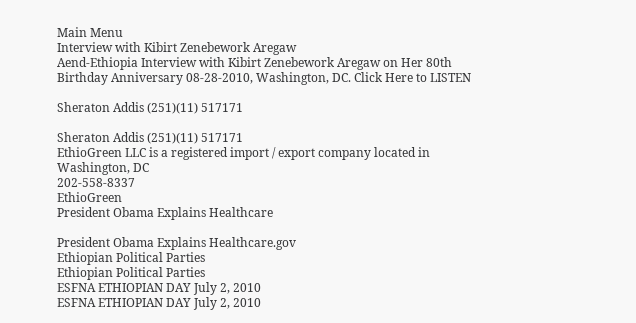Main Menu
Interview with Kibirt Zenebework Aregaw
Aend-Ethiopia Interview with Kibirt Zenebework Aregaw on Her 80th Birthday Anniversary 08-28-2010, Washington, DC. Click Here to LISTEN

Sheraton Addis (251)(11) 517171

Sheraton Addis (251)(11) 517171
EthioGreen LLC is a registered import / export company located in Washington, DC
202-558-8337
EthioGreen
President Obama Explains Healthcare

President Obama Explains Healthcare.gov
Ethiopian Political Parties
Ethiopian Political Parties
ESFNA ETHIOPIAN DAY July 2, 2010
ESFNA ETHIOPIAN DAY July 2, 2010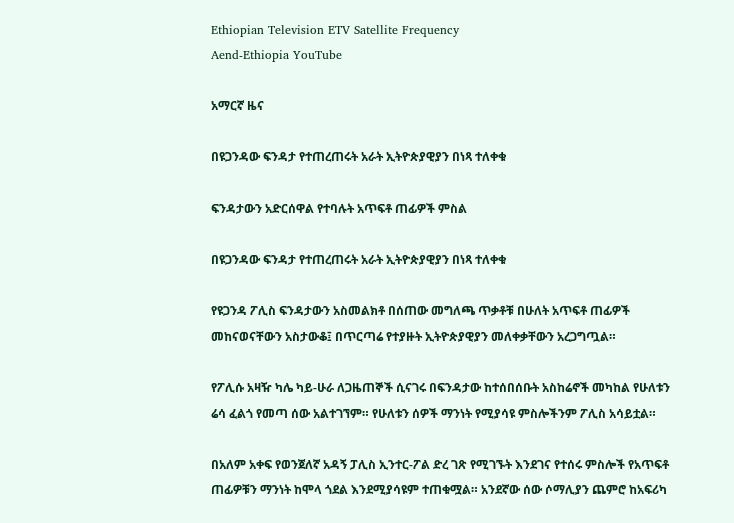Ethiopian Television ETV Satellite Frequency
Aend-Ethiopia YouTube

አማርኛ ዜና

በዩጋንዳው ፍንዳታ የተጠረጠሩት አራት ኢትዮጵያዊያን በነጻ ተለቀቁ

ፍንዳታውን አድርሰዋል የተባሉት አጥፍቶ ጠፊዎች ምስል

በዩጋንዳው ፍንዳታ የተጠረጠሩት አራት ኢትዮጵያዊያን በነጻ ተለቀቁ

የዩጋንዳ ፖሊስ ፍንዳታውን አስመልክቶ በሰጠው መግለጫ ጥቃቶቹ በሁለት አጥፍቶ ጠፊዎች መከናወናቸውን አስታውቆ፤ በጥርጣሬ የተያዙት ኢትዮጵያዊያን መለቀቃቸውን አረጋግጧል።

የፖሊሱ አዛዥ ካሌ ካይ-ሁራ ለጋዜጠኞች ሲናገሩ በፍንዳታው ከተሰበሰቡት አስከሬኖች መካከል የሁለቱን ሬሳ ፈልጎ የመጣ ሰው አልተገኘም። የሁለቱን ሰዎች ማንነት የሚያሳዩ ምስሎችንም ፖሊስ አሳይቷል።

በአለም አቀፍ የወንጀለኛ አዳኝ ፓሊስ ኢንተር-ፖል ድረ ገጽ የሚገኙት እንደገና የተሰሩ ምስሎች የአጥፍቶ ጠፊዎቹን ማንነት ከሞላ ጎደል እንደሚያሳዩም ተጠቁሟል። አንደኛው ሰው ሶማሊያን ጨምሮ ከአፍሪካ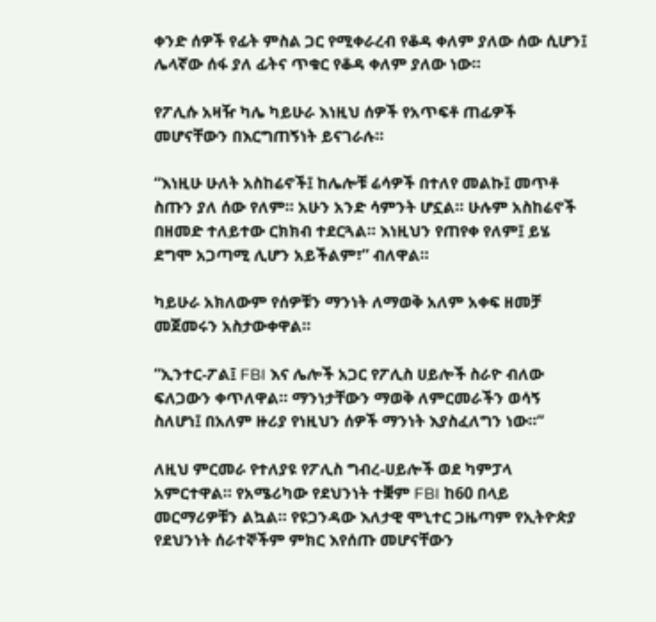ቀንድ ሰዎች የፊት ምስል ጋር የሚቀራረብ የቆዳ ቀለም ያለው ሰው ሲሆን፤ ሌላኛው ሰፋ ያለ ፊትና ጥቁር የቆዳ ቀለም ያለው ነው።

የፖሊሱ አዛዥ ካሌ ካይሁራ እነዚህ ሰዎች የአጥፍቶ ጠፊዎች መሆናቸውን በእርግጠኝነት ይናገራሉ።

“እነዚሁ ሁለት አስከሬኖች፤ ከሌሎቹ ሬሳዎች በተለየ መልኩ፤ መጥቶ ስጡን ያለ ሰው የለም። አሁን አንድ ሳምንት ሆኗል። ሁሉም አስከሬኖች በዘመድ ተለይተው ርክክብ ተደርጓል። እነዚህን የጠየቀ የለም፤ ይሄ ደግሞ አጋጣሚ ሊሆን አይችልም፣” ብለዋል።

ካይሁራ አክለውም የሰዎቹን ማንነት ለማወቅ አለም አቀፍ ዘመቻ መጀመሩን አስታውቀዋል።

“ኢንተር-ፖል፤ FBI እና ሌሎች አጋር የፖሊስ ሀይሎች ስራዮ ብለው ፍለጋውን ቀጥለዋል። ማንነታቸውን ማወቅ ለምርመራችን ወሳኝ ስለሆነ፤ በአለም ዙሪያ የነዚህን ሰዎች ማንነት እያስፈለግን ነው።”

ለዚህ ምርመራ የተለያዩ የፖሊስ ግብረ-ሀይሎች ወደ ካምፓላ አምርተዋል። የአሜሪካው የደህንነት ተቛም FBI ከ60 በላይ መርማሪዎቹን ልኳል። የዩጋንዳው እለታዊ ሞኒተር ጋዜጣም የኢትዮጵያ የደህንነት ሰራተኞችም ምክር እየሰጡ መሆናቸውን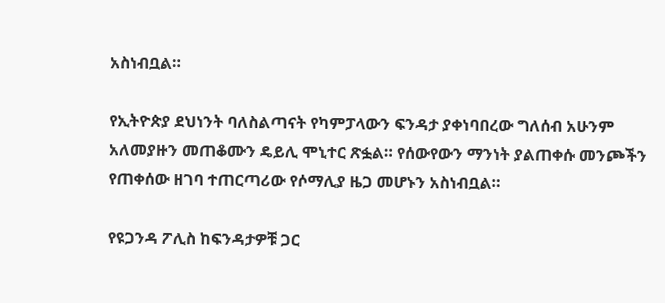አስነብቧል።

የኢትዮጵያ ደህነንት ባለስልጣናት የካምፓላውን ፍንዳታ ያቀነባበረው ግለሰብ አሁንም አለመያዙን መጠቆሙን ዴይሊ ሞኒተር ጽፏል። የሰውየውን ማንነት ያልጠቀሱ መንጮችን የጠቀሰው ዘገባ ተጠርጣሪው የሶማሊያ ዜጋ መሆኑን አስነብቧል።

የዩጋንዳ ፖሊስ ከፍንዳታዎቹ ጋር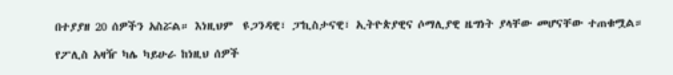በተያያዘ 20 ሰዎችን አስሯል። እነዚህም  ዩጋንዳዊ፣ ፓኪስታናዊ፣ ኢትዮጵያዊና ሶማሊያዊ ዜግነት ያላቸው መሆናቸው ተጠቁሟል።

የፖሊስ አዛዥ ካሌ ካይሁራ ከነዚህ ሰዎች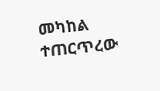መካከል ተጠርጥረው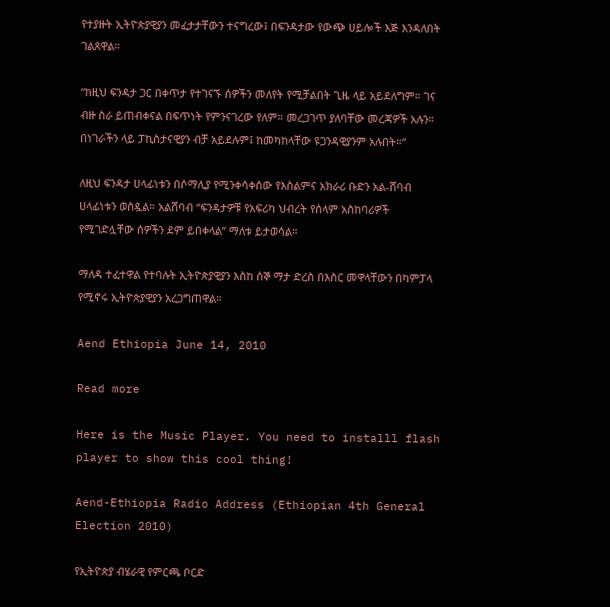የተያዙት ኢትዮጵያዊያን መፈታታቸውን ተናግረው፤ በፍንዳታው የውጭ ሀይሎች እጅ እንዳለበት ገልጸዋል።

“ከዚህ ፍንዳታ ጋር በቀጥታ የተገናኙ ሰዎችን መለየት የሚቻልበት ጊዜ ላይ አይደለግም። ገና ብዙ ስራ ይጠብቀናል በፍጥነት የምንናገረው የለም። መረጋገጥ ያለባቸው መረጃዎች አሉን። በነገራችን ላይ ፓኪስታናዊያን ብቻ አይደሉም፤ ከመካከላቸው ዩጋንዳዊያንም አሉበት።”

ለዚህ ፍንዳታ ሀላፊነቱን በሶማሊያ የሚንቀሳቀሰው የእስልምና አክራሪ ቡድን አል-ሸባብ ሀላፊነቱን ወስዷል። አልሸባብ “ፍንዳታዎቹ የአፍሪካ ህብረት የሰላም አስከባሪዎች የሚገድሏቸው ሰዎችን ደም ይበቀላል” ማለቱ ይታወሳል።

ማለዳ ተፈተዋል የተባሉት ኢትዮጵያዊያን እስከ ሰኞ ማታ ድረስ በእስር መዋላቸውን በካምፓላ የሚኖሩ ኢትዮጵያዊያን አረጋግጠዋል።

Aend Ethiopia June 14, 2010

Read more

Here is the Music Player. You need to installl flash player to show this cool thing!

Aend-Ethiopia Radio Address (Ethiopian 4th General Election 2010)

የኢትዮጵያ ብሄራዊ የምርጫ ቦርድ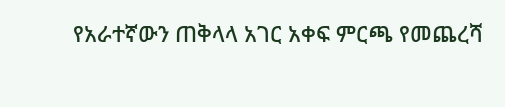የአራተኛውን ጠቅላላ አገር አቀፍ ምርጫ የመጨረሻ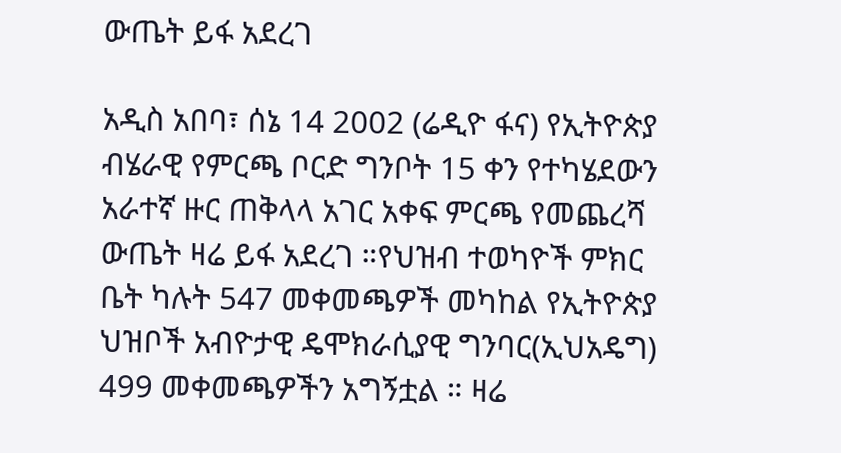ውጤት ይፋ አደረገ

አዲስ አበባ፣ ሰኔ 14 2002 (ሬዲዮ ፋና) የኢትዮጵያ ብሄራዊ የምርጫ ቦርድ ግንቦት 15 ቀን የተካሄደውን አራተኛ ዙር ጠቅላላ አገር አቀፍ ምርጫ የመጨረሻ ውጤት ዛሬ ይፋ አደረገ ።የህዝብ ተወካዮች ምክር ቤት ካሉት 547 መቀመጫዎች መካከል የኢትዮጵያ ህዝቦች አብዮታዊ ዴሞክራሲያዊ ግንባር(ኢህአዴግ) 499 መቀመጫዎችን አግኝቷል ። ዛሬ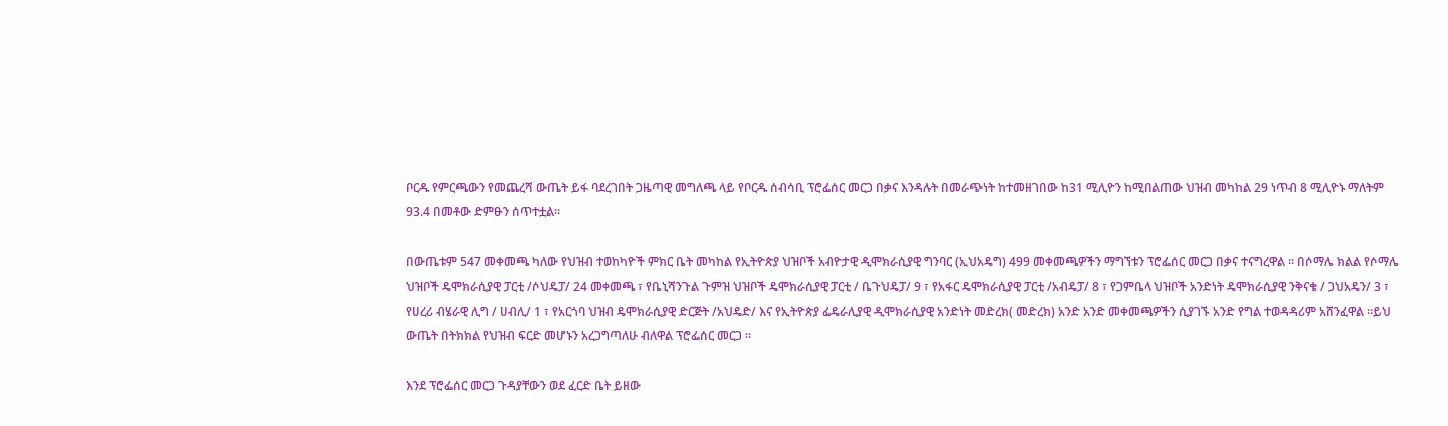ቦርዱ የምርጫውን የመጨረሻ ውጤት ይፋ ባደረገበት ጋዜጣዊ መግለጫ ላይ የቦርዱ ሰብሳቢ ፕሮፌሰር መርጋ በቃና እንዳሉት በመራጭነት ከተመዘገበው ከ31 ሚሊዮን ከሚበልጠው ህዝብ መካከል 29 ነጥብ 8 ሚሊዮኑ ማለትም 93.4 በመቶው ድምፁን ሰጥተቷል።

በውጤቱም 547 መቀመጫ ካለው የህዝብ ተወከካዮች ምክር ቤት መካከል የኢትዮጵያ ህዝቦች አብዮታዊ ዲሞክራሲያዊ ግንባር (ኢህአዴግ) 499 መቀመጫዎችን ማግኘቱን ፕሮፌሰር መርጋ በቃና ተናግረዋል ። በሶማሌ ክልል የሶማሌ ህዝቦች ዴሞክራሲያዊ ፓርቲ /ሶህዴፓ/ 24 መቀመጫ ፣ የቤኒሻንጉል ጉምዝ ህዝቦች ዴሞክራሲያዊ ፓርቲ / ቤጉህዴፓ/ 9 ፣ የአፋር ዴሞክራሲያዊ ፓርቲ /አብዴፓ/ 8 ፣ የጋምቤላ ህዝቦች አንድነት ዴሞክራሲያዊ ንቅናቄ / ጋህአዴን/ 3 ፣ የሀረሪ ብሄራዊ ሊግ / ሀብሊ/ 1 ፣ የአርጎባ ህዝብ ዴሞክራሲያዊ ድርጅት /አህዴድ/ እና የኢትዮጵያ ፌዴራሊያዊ ዲሞክራሲያዊ አንድነት መድረክ( መድረክ) አንድ አንድ መቀመጫዎችን ሲያገኙ አንድ የግል ተወዳዳሪም አሸንፈዋል ።ይህ ውጤት በትክክል የህዝብ ፍርድ መሆኑን አረጋግጣለሁ ብለዋል ፕሮፌሰር መርጋ ።

እንደ ፕሮፌሰር መርጋ ጉዳያቸውን ወደ ፈርድ ቤት ይዘው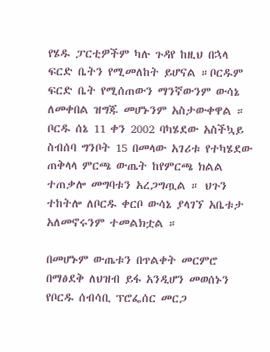የሄዱ ፓርቲዎችም ካሉ ጉዳየ ከዚህ በኋላ ፍርድ ቤትን የሚመለከት ይሆናል ።ቦርዱም ፍርድ ቤት የሚሰጠውን ማንኛውንም ውሳኔ ለመቀበል ዝግጁ መሆኑንም አስታውቀዋል ። ቦርዱ ሰኔ 11 ቀን 2002 ባካሄደው አስችኳይ ስብሰባ ግንቦት 15 በመላው አገሪቱ የተካሄደው ጠቅላላ ምርጫ ውጤት ከየምርጫ ክልል ተጠቃሎ መግባቱን አረጋግጧል ። ህጉን ተከትሎ ለቦርዱ ቀርቦ ውሳኔ ያላገኘ አቤቱታ አለመኖሩንም ተመልክቷል ።

በመሆኑም ውጤቱን በጥልቀት መርምሮ በማፅደቅ ለህዝብ ይፋ አንዲሆን መወሰኑን የቦርዱ ሰብሳቢ ፕሮፌሰር መርጋ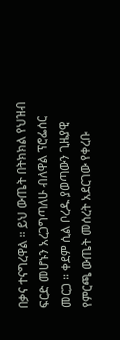በቃና ተናግረዋል ። ይህ ውጤት በትክክል የህዝብ ፍርድ መሆኑን አረጋግጣለሁ ብለዋል ፕሮፌሰር መርጋ ። ቀደም ሲል ቦረዱ ያወጣውን ጊዜያዊ የምርጫ ውጤት መሰረት አደርገው የቀረቡ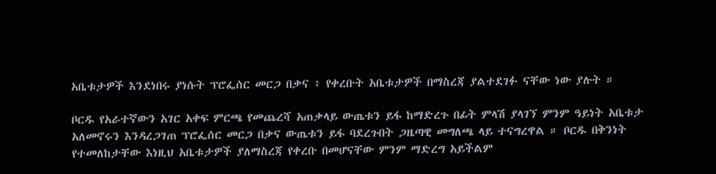አቤቱታዎች እንደነበሩ ያነሱት ፕሮፌሰር መርጋ በቃና ፥ የቀረቡት አቤቱታዎች በማስረጃ ያልተደገፉ ናቸው ነው ያሉት ።

ቦርዱ የአራተኛውን አገር አቀፍ ምርጫ የመጨረሻ አጠቃላይ ውጤቱን ይፋ ከማድረጉ በፊት ምላሽ ያላገኘ ምንም ዓይነት አቤቱታ አለመኖሩን እንዳረጋገጠ ፕሮፌሰር መርጋ በቃና ውጤቱን ይፋ ባደረጉበት ጋዜጣዊ መግለጫ ላይ ተናግረዋል ። ቦርዱ በቅንነት የተመለከታቸው እነዚህ አቤቱታዎች ያለማስረጃ የቀረቡ በመሆናቸው ምንም ማድረግ አይችልም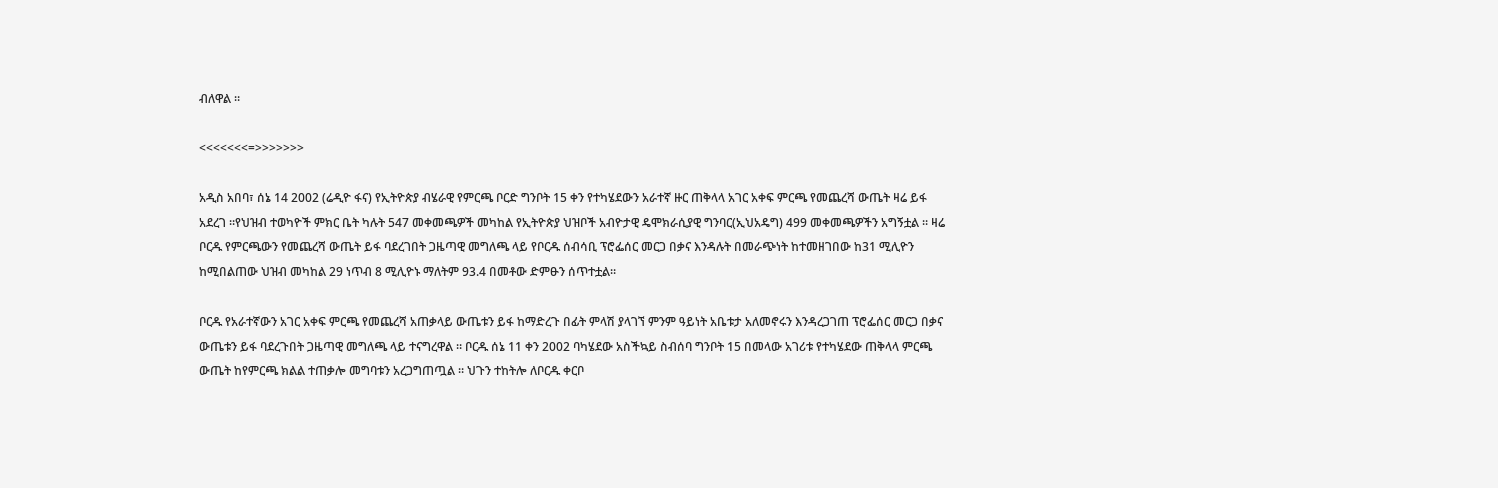ብለዋል ።

<<<<<<<=>>>>>>>

አዲስ አበባ፣ ሰኔ 14 2002 (ሬዲዮ ፋና) የኢትዮጵያ ብሄራዊ የምርጫ ቦርድ ግንቦት 15 ቀን የተካሄደውን አራተኛ ዙር ጠቅላላ አገር አቀፍ ምርጫ የመጨረሻ ውጤት ዛሬ ይፋ አደረገ ።የህዝብ ተወካዮች ምክር ቤት ካሉት 547 መቀመጫዎች መካከል የኢትዮጵያ ህዝቦች አብዮታዊ ዴሞክራሲያዊ ግንባር(ኢህአዴግ) 499 መቀመጫዎችን አግኝቷል ። ዛሬ ቦርዱ የምርጫውን የመጨረሻ ውጤት ይፋ ባደረገበት ጋዜጣዊ መግለጫ ላይ የቦርዱ ሰብሳቢ ፕሮፌሰር መርጋ በቃና እንዳሉት በመራጭነት ከተመዘገበው ከ31 ሚሊዮን ከሚበልጠው ህዝብ መካከል 29 ነጥብ 8 ሚሊዮኑ ማለትም 93.4 በመቶው ድምፁን ሰጥተቷል።

ቦርዱ የአራተኛውን አገር አቀፍ ምርጫ የመጨረሻ አጠቃላይ ውጤቱን ይፋ ከማድረጉ በፊት ምላሽ ያላገኘ ምንም ዓይነት አቤቱታ አለመኖሩን እንዳረጋገጠ ፕሮፌሰር መርጋ በቃና ውጤቱን ይፋ ባደረጉበት ጋዜጣዊ መግለጫ ላይ ተናግረዋል ። ቦርዱ ሰኔ 11 ቀን 2002 ባካሄደው አስችኳይ ስብሰባ ግንቦት 15 በመላው አገሪቱ የተካሄደው ጠቅላላ ምርጫ ውጤት ከየምርጫ ክልል ተጠቃሎ መግባቱን አረጋግጠጧል ። ህጉን ተከትሎ ለቦርዱ ቀርቦ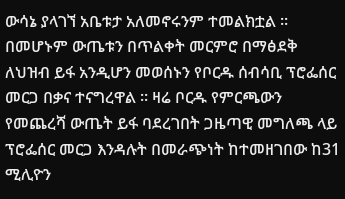ውሳኔ ያላገኘ አቤቱታ አለመኖሩንም ተመልክቷል ። በመሆኑም ውጤቱን በጥልቀት መርምሮ በማፅደቅ ለህዝብ ይፋ አንዲሆን መወሰኑን የቦርዱ ሰብሳቢ ፕሮፌሰር መርጋ በቃና ተናግረዋል ። ዛሬ ቦርዱ የምርጫውን የመጨረሻ ውጤት ይፋ ባደረገበት ጋዜጣዊ መግለጫ ላይ ፕሮፌሰር መርጋ እንዳሉት በመራጭነት ከተመዘገበው ከ31 ሚሊዮን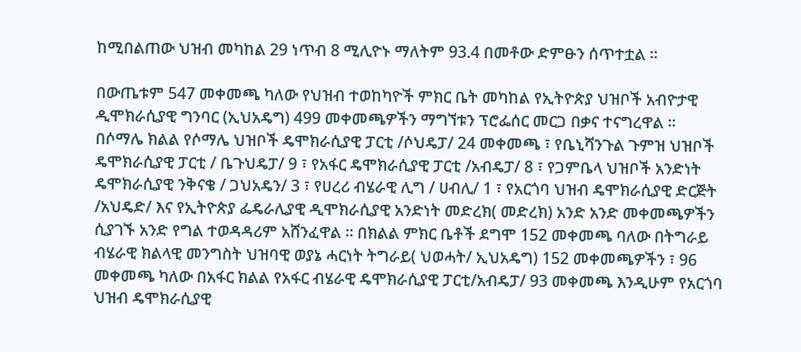ከሚበልጠው ህዝብ መካከል 29 ነጥብ 8 ሚሊዮኑ ማለትም 93.4 በመቶው ድምፁን ሰጥተቷል ።

በውጤቱም 547 መቀመጫ ካለው የህዝብ ተወከካዮች ምክር ቤት መካከል የኢትዮጵያ ህዝቦች አብዮታዊ ዲሞክራሲያዊ ግንባር (ኢህአዴግ) 499 መቀመጫዎችን ማግኘቱን ፕሮፌሰር መርጋ በቃና ተናግረዋል ። በሶማሌ ክልል የሶማሌ ህዝቦች ዴሞክራሲያዊ ፓርቲ /ሶህዴፓ/ 24 መቀመጫ ፣ የቤኒሻንጉል ጉምዝ ህዝቦች ዴሞክራሲያዊ ፓርቲ / ቤጉህዴፓ/ 9 ፣ የአፋር ዴሞክራሲያዊ ፓርቲ /አብዴፓ/ 8 ፣ የጋምቤላ ህዝቦች አንድነት ዴሞክራሲያዊ ንቅናቄ / ጋህአዴን/ 3 ፣ የሀረሪ ብሄራዊ ሊግ / ሀብሊ/ 1 ፣ የአርጎባ ህዝብ ዴሞክራሲያዊ ድርጅት /አህዴድ/ እና የኢትዮጵያ ፌዴራሊያዊ ዲሞክራሲያዊ አንድነት መድረክ( መድረክ) አንድ አንድ መቀመጫዎችን ሲያገኙ አንድ የግል ተወዳዳሪም አሸንፈዋል ። በክልል ምክር ቤቶች ደግሞ 152 መቀመጫ ባለው በትግራይ ብሄራዊ ክልላዊ መንግስት ህዝባዊ ወያኔ ሓርነት ትግራይ( ህወሓት/ ኢህአዴግ) 152 መቀመጫዎችን ፣ 96 መቀመጫ ካለው በአፋር ክልል የአፋር ብሄራዊ ዴሞክራሲያዊ ፓርቲ/አብዴፓ/ 93 መቀመጫ እንዲሁም የአርጎባ ህዝብ ዴሞክራሲያዊ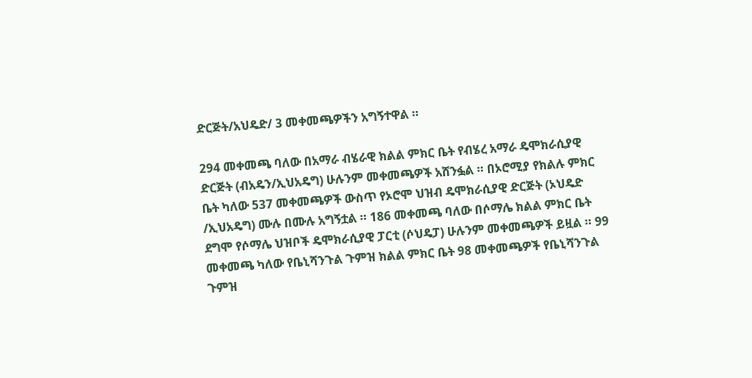ድርጅት/አህዴድ/ 3 መቀመጫዎችን አግኝተዋል ።

294 መቀመጫ ባለው በአማራ ብሄራዊ ክልል ምክር ቤት የብሄረ አማራ ዴሞክራሲያዊ ድርጅት (ብአዴን/ኢህአዴግ) ሁሉንም መቀመጫዎች አሸንፏል ። በኦሮሚያ የክልሉ ምክር ቤት ካለው 537 መቀመጫዎች ውስጥ የኦሮሞ ህዝብ ዴሞክራሲያዊ ድርጅት (ኦህዴድ /ኢህአዴግ) ሙሉ በሙሉ አግኝቷል ። 186 መቀመጫ ባለው በሶማሌ ክልል ምክር ቤት ደግሞ የሶማሌ ህዝቦች ዴሞክራሲያዊ ፓርቲ (ሶህዴፓ) ሁሉንም መቀመጫዎች ይዟል ። 99 መቀመጫ ካለው የቤኒሻንጉል ጉምዝ ክልል ምክር ቤት 98 መቀመጫዎች የቤኒሻንጉል ጉምዝ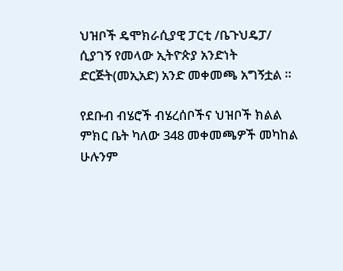ህዝቦች ዴሞክራሲያዊ ፓርቲ /ቤጉህዴፓ/ ሲያገኝ የመላው ኢትዮጵያ አንድነት ድርጅት(መኢአድ) አንድ መቀመጫ አግኝቷል ።

የደቡብ ብሄሮች ብሄረሰቦችና ህዝቦች ክልል ምክር ቤት ካለው 348 መቀመጫዎች መካከል ሁሉንም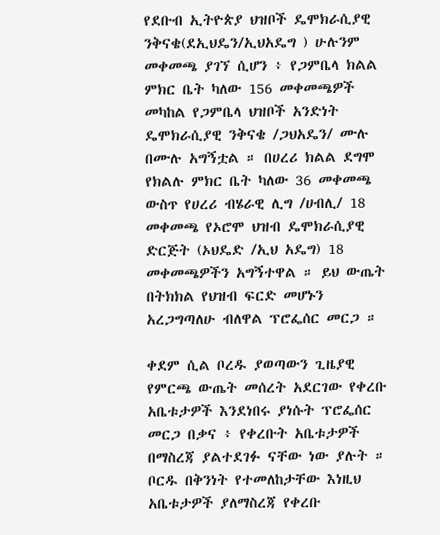የደቡብ ኢትዮጵያ ህዝቦች ዴሞክራሲያዊ ንቅናቄ(ደኢህዴን/ኢህአዴግ ) ሁሉንም መቀመጫ ያገኘ ሲሆን ፥ የጋምቤላ ክልል ምክር ቤት ካለው 156 መቀመጫዎች መካከል የጋምቤላ ህዝቦች አንድነት ዴሞክራሲያዊ ንቅናቄ /ጋህአዴን/ ሙሉ በሙሉ አግኝቷል ። በሀረሪ ክልል ደግሞ የክልሉ ምክር ቤት ካለው 36 መቀመጫ ውስጥ የሀረሪ ብሄራዊ ሊግ /ሀብሊ/ 18 መቀመጫ የኦሮሞ ህዝብ ዴሞክራሲያዊ ድርጅት (ኦህዴድ /ኢህ አዴግ) 18 መቀመጫዎችን አግኝተዋል ። ይህ ውጤት በትክክል የህዝብ ፍርድ መሆኑን አረጋግጣለሁ ብለዋል ፕሮፌሰር መርጋ ።

ቀደም ሲል ቦረዱ ያወጣውን ጊዜያዊ የምርጫ ውጤት መሰረት አደርገው የቀረቡ አቤቱታዎች እንደነበሩ ያነሱት ፕሮፌሰር መርጋ በቃና ፥ የቀረቡት አቤቱታዎች በማስረጃ ያልተደገፉ ናቸው ነው ያሉት ። ቦርዱ በቅንነት የተመለከታቸው እነዚህ አቤቱታዎች ያለማስረጃ የቀረቡ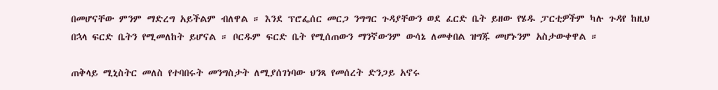በመሆናቸው ምንም ማድረግ አይችልም ብለዋል ። እንደ ፕሮፌሰር መርጋ ንግግር ጉዳያቸውን ወደ ፈርድ ቤት ይዘው የሄዱ ፓርቲዎችም ካሉ ጉዳየ ከዚህ በኋላ ፍርድ ቤትን የሚመለከት ይሆናል ። ቦርዱም ፍርድ ቤት የሚሰጠውን ማንኛውንም ውሳኔ ለመቀበል ዝግጁ መሆኑንም አስታውቀዋል ።

ጠቅላይ ሚኒስትር መለስ የተባበሩት መንግስታት ለሚያሰገነባው ህንጻ የመሰረት ድንጋይ አኖሩ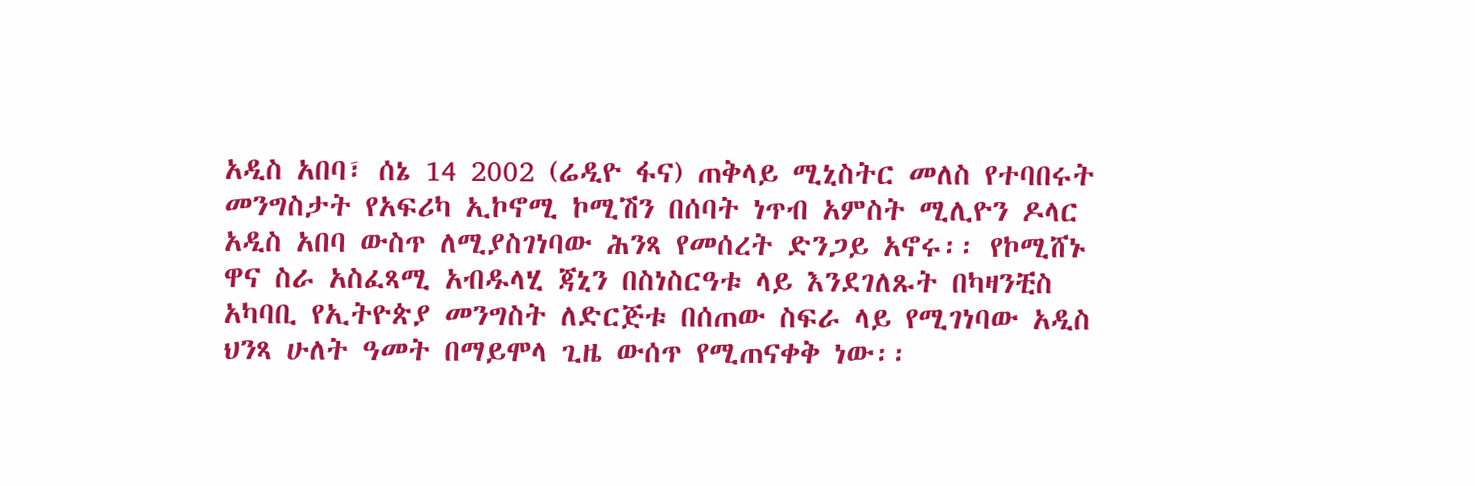አዲስ አበባ፣ ሰኔ 14 2002 (ሬዲዮ ፋና) ጠቅላይ ሚኒስትር መለስ የተባበሩት መንግስታት የአፍሪካ ኢኮኖሚ ኮሚሽን በሰባት ነጥብ አምስት ሚሊዮን ዶላር አዲስ አበባ ውስጥ ለሚያስገነባው ሕንጻ የመሰረት ድንጋይ አኖሩ፡፡ የኮሚሸኑ ዋና ስራ አስፈጻሚ አብዱላሂ ጃኒን በስነስርዓቱ ላይ እንደገለጹት በካዛንቺስ አካባቢ የኢትዮጵያ መንግስት ለድርጅቱ በሰጠው ስፍራ ላይ የሚገነባው አዲስ ህንጻ ሁለት ዓመት በማይሞላ ጊዜ ውሰጥ የሚጠናቀቅ ነው፡፡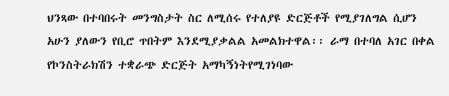ህንጻው በተባበሩት መንግስታት ስር ለሚሰሩ የተለያዩ ድርጅቶች የሚያገለግል ሲሆን አሁን ያለውን የቢሮ ጥበትም እንደሚያቃልል አመልክተዋል፡፡ ራማ በተባለ አገር በቀል የኮንስትራክሽን ተቋራጭ ድርጅት አማካኝነትየሚገነባው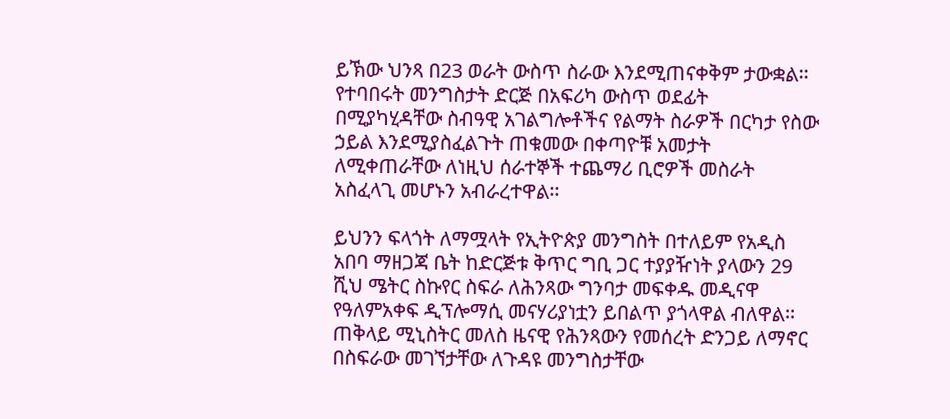ይኽው ህንጻ በ23 ወራት ውስጥ ስራው እንደሚጠናቀቅም ታውቋል፡፡ የተባበሩት መንግስታት ድርጅ በአፍሪካ ውስጥ ወደፊት በሚያካሂዳቸው ስብዓዊ አገልግሎቶችና የልማት ስራዎች በርካታ የስው ኃይል እንደሚያስፈልጉት ጠቁመው በቀጣዮቹ አመታት ለሚቀጠራቸው ለነዚህ ሰራተኞች ተጨማሪ ቢሮዎች መስራት አስፈላጊ መሆኑን አብራረተዋል፡፡

ይህንን ፍላጎት ለማሟላት የኢትዮጵያ መንግስት በተለይም የአዲስ አበባ ማዘጋጃ ቤት ከድርጅቱ ቅጥር ግቢ ጋር ተያያዥነት ያላውን 29 ሺህ ሜትር ስኩየር ስፍራ ለሕንጻው ግንባታ መፍቀዱ መዲናዋ የዓለምአቀፍ ዲፕሎማሲ መናሃሪያነቷን ይበልጥ ያጎላዋል ብለዋል፡፡ ጠቅላይ ሚኒስትር መለስ ዜናዊ የሕንጻውን የመሰረት ድንጋይ ለማኖር በስፍራው መገኘታቸው ለጉዳዩ መንግስታቸው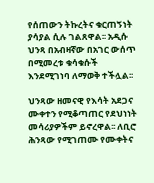የሰጠውን ትኩረትና ቁርጠኝነት ያሳያል ሲሉ ገልጸዋል፡፡ አዲሱ ህንጻ በአብዛኛው በአገር ውሰጥ በሚመረቱ ቁሳቁሱች እንደሚገነባ ለማወቅ ተችሏል፡፡

ህንጻው ዘመናዊ የእሳት አደጋና ሙቀተን የሚቆጣጠር የደህነነት መሳሪያዎችም ይኖረዋል፡፡ ለቢሮ ሕንጻው የሚገጠሙ የሙቀትና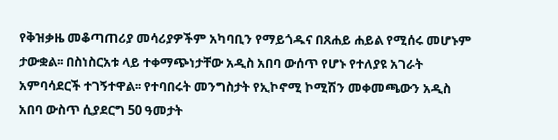የቅዝቃዜ መቆጣጠሪያ መሳሪያዎችም አካባቢን የማይጎዱና በጸሐይ ሐይል የሚሰሩ መሆኑም ታውቋል፡፡ በስነስርአቱ ላይ ተቀማጭነታቸው አዲስ አበባ ውሰጥ የሆኑ የተለያዩ አገራት አምባሳደርች ተገኝተዋል፡፡ የተባበሩት መንግስታት የኢኮኖሚ ኮሚሽን መቀመጫውን አዲስ አበባ ውስጥ ሲያደርግ 50 ዓመታት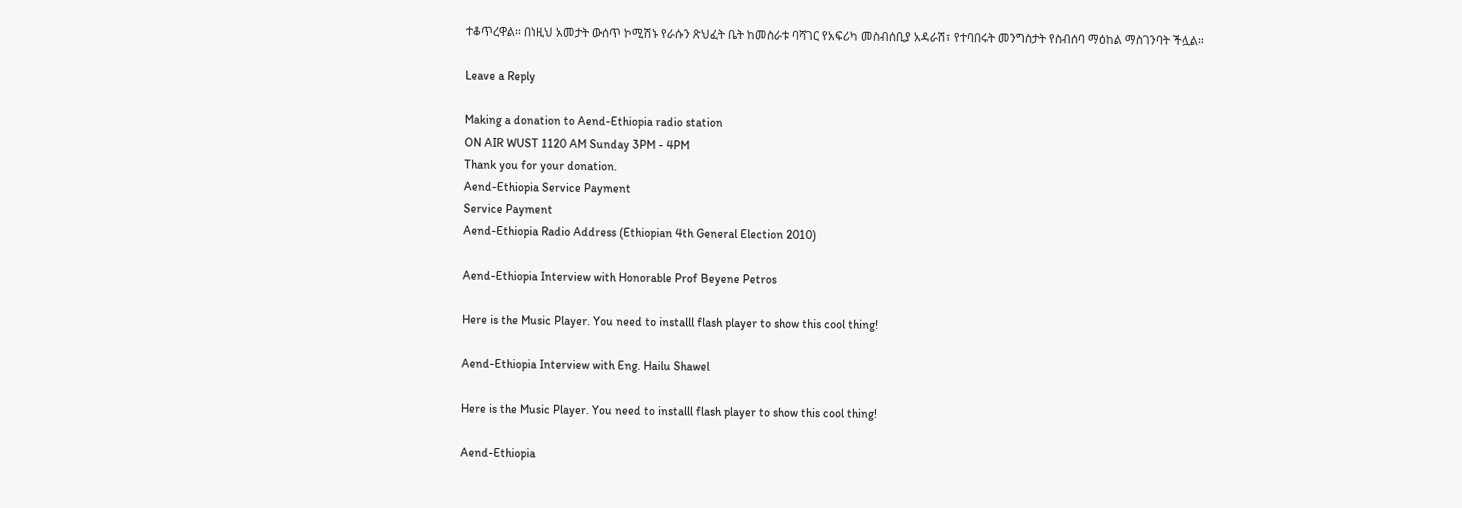ተቆጥረዋል፡፡ በነዚህ አመታት ውሰጥ ኮሚሽኑ የራሱን ጽህፈት ቤት ከመስራቱ ባሻገር የአፍሪካ መስብሰቢያ አዳራሽ፣ የተባበሩት መንግስታት የስብሰባ ማዕከል ማስገንባት ችሏል፡፡

Leave a Reply

Making a donation to Aend-Ethiopia radio station
ON AIR WUST 1120 AM Sunday 3PM - 4PM
Thank you for your donation.
Aend-Ethiopia Service Payment
Service Payment
Aend-Ethiopia Radio Address (Ethiopian 4th General Election 2010)

Aend-Ethiopia Interview with Honorable Prof Beyene Petros

Here is the Music Player. You need to installl flash player to show this cool thing!

Aend-Ethiopia Interview with Eng. Hailu Shawel

Here is the Music Player. You need to installl flash player to show this cool thing!

Aend-Ethiopia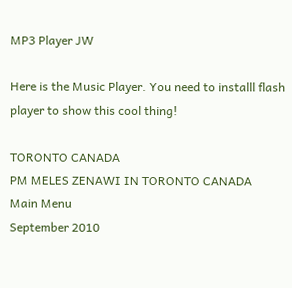MP3 Player JW

Here is the Music Player. You need to installl flash player to show this cool thing!

TORONTO CANADA
PM MELES ZENAWI IN TORONTO CANADA
Main Menu
September 2010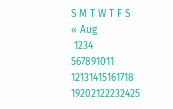S M T W T F S
« Aug
 1234
567891011
12131415161718
19202122232425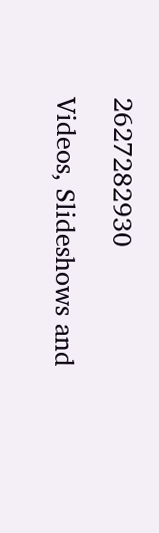2627282930

Videos, Slideshows and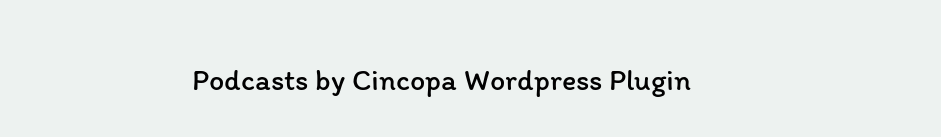Podcasts by Cincopa Wordpress Plugin